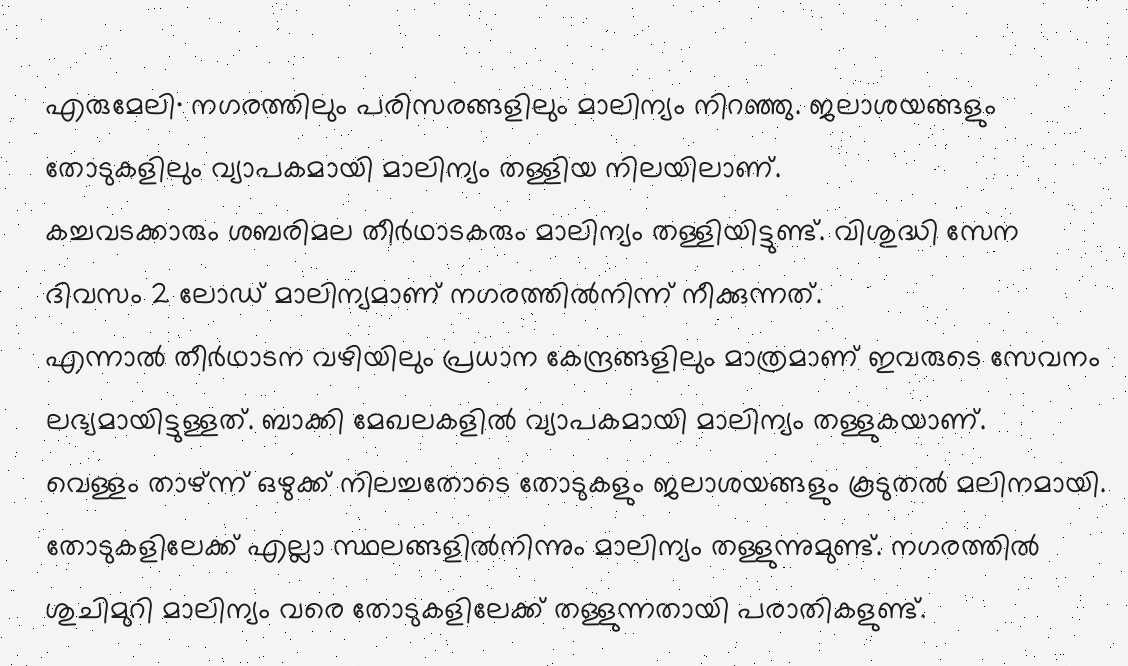എരുമേലി∙ നഗരത്തിലും പരിസരങ്ങളിലും മാലിന്യം നിറഞ്ഞു. ജലാശയങ്ങളും തോടുകളിലും വ്യാപകമായി മാലിന്യം തള്ളിയ നിലയിലാണ്.
കച്ചവടക്കാരും ശബരിമല തീർഥാടകരും മാലിന്യം തള്ളിയിട്ടുണ്ട്. വിശുദ്ധി സേന ദിവസം 2 ലോഡ് മാലിന്യമാണ് നഗരത്തിൽനിന്ന് നീക്കുന്നത്.
എന്നാൽ തീർഥാടന വഴിയിലും പ്രധാന കേന്ദ്രങ്ങളിലും മാത്രമാണ് ഇവരുടെ സേവനം ലഭ്യമായിട്ടുള്ളത്. ബാക്കി മേഖലകളിൽ വ്യാപകമായി മാലിന്യം തള്ളുകയാണ്.
വെള്ളം താഴ്ന്ന് ഒഴുക്ക് നിലച്ചതോടെ തോടുകളും ജലാശയങ്ങളും കൂടുതൽ മലിനമായി.
തോടുകളിലേക്ക് എല്ലാ സ്ഥലങ്ങളിൽനിന്നും മാലിന്യം തള്ളുന്നുമുണ്ട്. നഗരത്തിൽ ശുചിമുറി മാലിന്യം വരെ തോടുകളിലേക്ക് തള്ളുന്നതായി പരാതികളുണ്ട്.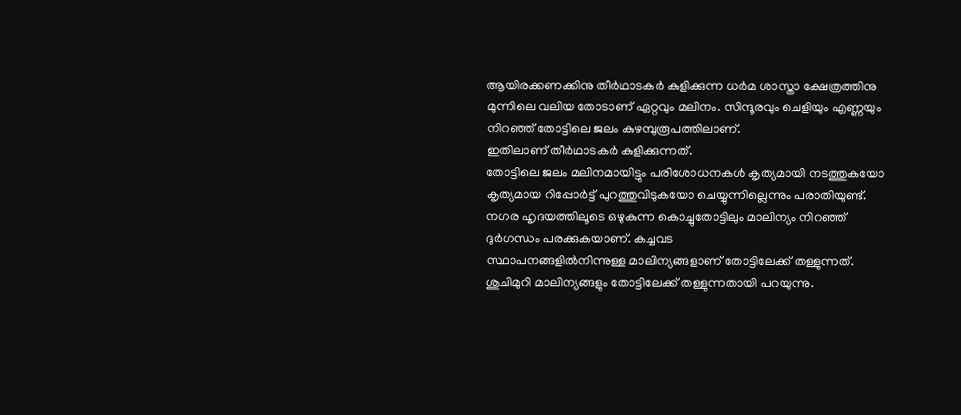ആയിരക്കണക്കിനു തീർഥാടകർ കുളിക്കുന്ന ധർമ ശാസ്താ ക്ഷേത്രത്തിനു മുന്നിലെ വലിയ തോടാണ് ഏറ്റവും മലിനം. സിന്ദൂരവും ചെളിയും എണ്ണയും നിറഞ്ഞ് തോട്ടിലെ ജലം കുഴമ്പുരൂപത്തിലാണ്.
ഇതിലാണ് തീർഥാടകർ കുളിക്കുന്നത്.
തോട്ടിലെ ജലം മലിനമായിട്ടും പരിശോധനകൾ കൃത്യമായി നടത്തുകയോ കൃത്യമായ റിപ്പോർട്ട് പുറത്തുവിടുകയോ ചെയ്യുന്നില്ലെന്നും പരാതിയുണ്ട്. നഗര ഹൃദയത്തിലൂടെ ഒഴുകുന്ന കൊച്ചുതോട്ടിലും മാലിന്യം നിറഞ്ഞ് ദുർഗന്ധം പരക്കുകയാണ്. കച്ചവട
സ്ഥാപനങ്ങളിൽനിന്നുള്ള മാലിന്യങ്ങളാണ് തോട്ടിലേക്ക് തള്ളുന്നത്. ശുചിമുറി മാലിന്യങ്ങളും തോട്ടിലേക്ക് തള്ളുന്നതായി പറയുന്നു.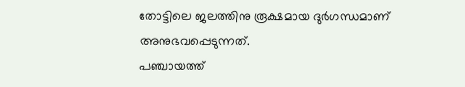തോട്ടിലെ ജലത്തിനു രൂക്ഷമായ ദുർഗന്ധമാണ് അനുഭവപ്പെടുന്നത്.
പഞ്ചായത്ത്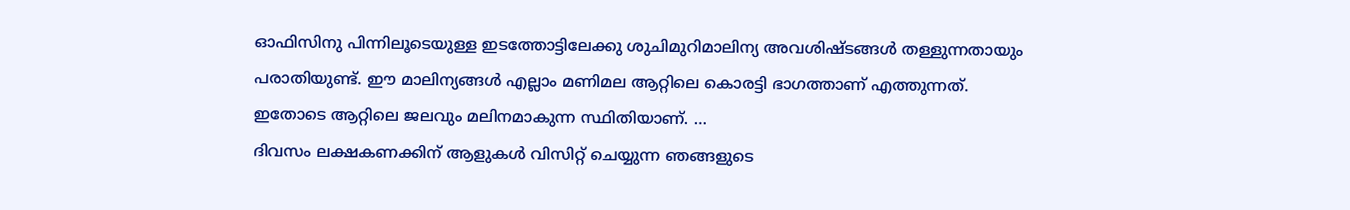ഓഫിസിനു പിന്നിലൂടെയുള്ള ഇടത്തോട്ടിലേക്കു ശുചിമുറിമാലിന്യ അവശിഷ്ടങ്ങൾ തള്ളുന്നതായും പരാതിയുണ്ട്. ഈ മാലിന്യങ്ങൾ എല്ലാം മണിമല ആറ്റിലെ കൊരട്ടി ഭാഗത്താണ് എത്തുന്നത്.
ഇതോടെ ആറ്റിലെ ജലവും മലിനമാകുന്ന സ്ഥിതിയാണ്. …
ദിവസം ലക്ഷകണക്കിന് ആളുകൾ വിസിറ്റ് ചെയ്യുന്ന ഞങ്ങളുടെ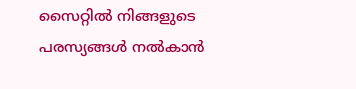സൈറ്റിൽ നിങ്ങളുടെ പരസ്യങ്ങൾ നൽകാൻ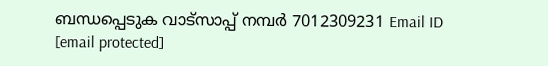ബന്ധപ്പെടുക വാട്സാപ്പ് നമ്പർ 7012309231 Email ID [email protected]